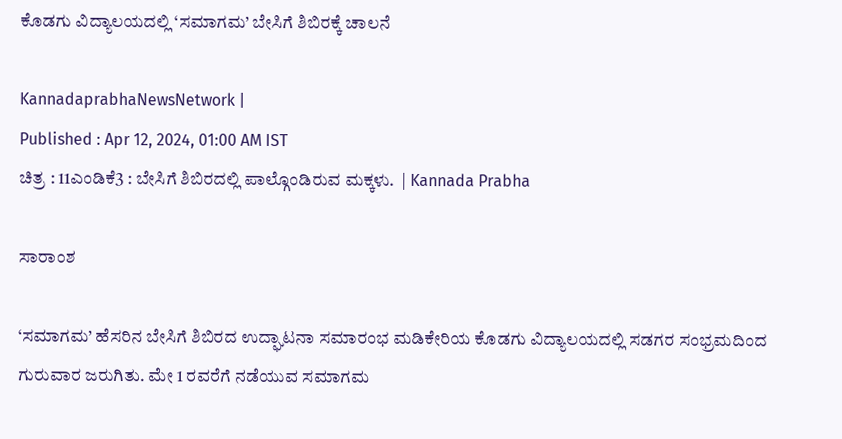ಕೊಡಗು ವಿದ್ಯಾಲಯದಲ್ಲಿ ‘ಸಮಾಗಮ’ ಬೇಸಿಗೆ ಶಿಬಿರಕ್ಕೆ ಚಾಲನೆ

KannadaprabhaNewsNetwork |
Published : Apr 12, 2024, 01:00 AM IST
ಚಿತ್ರ : 11ಎಂಡಿಕೆ3 : ಬೇಸಿಗೆ ಶಿಬಿರದಲ್ಲಿ ಪಾಲ್ಗೊಂಡಿರುವ ಮಕ್ಕಳು.  | Kannada Prabha

ಸಾರಾಂಶ

‘ಸಮಾಗಮ’ ಹೆಸರಿನ ಬೇಸಿಗೆ ಶಿಬಿರದ ಉದ್ಘಾಟನಾ ಸಮಾರಂಭ ಮಡಿಕೇರಿಯ ಕೊಡಗು ವಿದ್ಯಾಲಯದಲ್ಲಿ ಸಡಗರ ಸಂಭ್ರಮದಿಂದ ಗುರುವಾರ ಜರುಗಿತು. ಮೇ 1 ರವರೆಗೆ ನಡೆಯುವ ಸಮಾಗಮ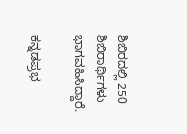ಶಿಬಿರದಲ್ಲಿ 250 ಶಿಬಿರಾರ್ಥಿಗಳು ಭಾಗವಹಿಸಿದ್ದಾರೆ.

ಕನ್ನಡಪ್ರಭ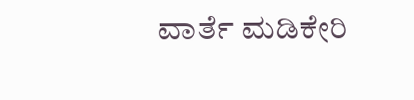ವಾರ್ತೆ ಮಡಿಕೇರಿ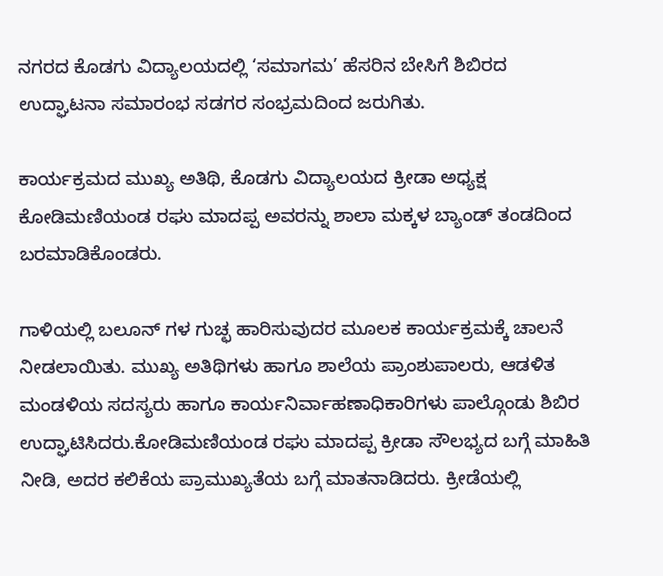ನಗರದ ಕೊಡಗು ವಿದ್ಯಾಲಯದಲ್ಲಿ ‘ಸಮಾಗಮ’ ಹೆಸರಿನ ಬೇಸಿಗೆ ಶಿಬಿರದ ಉದ್ಘಾಟನಾ ಸಮಾರಂಭ ಸಡಗರ ಸಂಭ್ರಮದಿಂದ ಜರುಗಿತು.

ಕಾರ್ಯಕ್ರಮದ ಮುಖ್ಯ ಅತಿಥಿ, ಕೊಡಗು ವಿದ್ಯಾಲಯದ ಕ್ರೀಡಾ ಅಧ್ಯಕ್ಷ ಕೋಡಿಮಣಿಯಂಡ ರಘು ಮಾದಪ್ಪ ಅವರನ್ನು ಶಾಲಾ ಮಕ್ಕಳ ಬ್ಯಾಂಡ್ ತಂಡದಿಂದ ಬರಮಾಡಿಕೊಂಡರು.

ಗಾಳಿಯಲ್ಲಿ ಬಲೂನ್ ಗಳ ಗುಚ್ಛ ಹಾರಿಸುವುದರ ಮೂಲಕ ಕಾರ್ಯಕ್ರಮಕ್ಕೆ ಚಾಲನೆ ನೀಡಲಾಯಿತು. ಮುಖ್ಯ ಅತಿಥಿಗಳು ಹಾಗೂ ಶಾಲೆಯ ಪ್ರಾಂಶುಪಾಲರು, ಆಡಳಿತ ಮಂಡಳಿಯ ಸದಸ್ಯರು ಹಾಗೂ ಕಾರ್ಯನಿರ್ವಾಹಣಾಧಿಕಾರಿಗಳು ಪಾಲ್ಗೊಂಡು ಶಿಬಿರ ಉದ್ಘಾಟಿಸಿದರು.ಕೋಡಿಮಣಿಯಂಡ ರಘು ಮಾದಪ್ಪ ಕ್ರೀಡಾ ಸೌಲಭ್ಯದ ಬಗ್ಗೆ ಮಾಹಿತಿ ನೀಡಿ, ಅದರ ಕಲಿಕೆಯ ಪ್ರಾಮುಖ್ಯತೆಯ ಬಗ್ಗೆ ಮಾತನಾಡಿದರು. ಕ್ರೀಡೆಯಲ್ಲಿ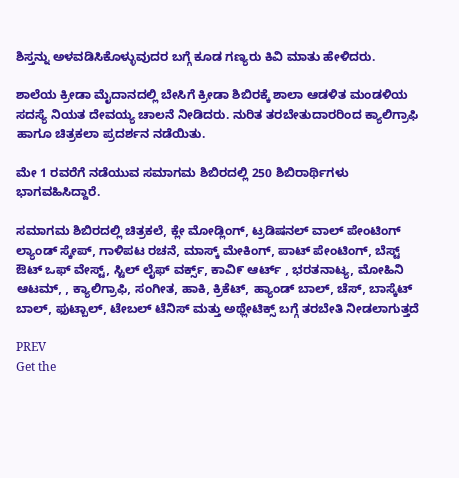ಶಿಸ್ತನ್ನು ಅಳವಡಿಸಿಕೊಳ್ಳುವುದರ ಬಗ್ಗೆ ಕೂಡ ಗಣ್ಯರು ಕಿವಿ ಮಾತು ಹೇಳಿದರು.

ಶಾಲೆಯ ಕ್ರೀಡಾ ಮೈದಾನದಲ್ಲಿ ಬೇಸಿಗೆ ಕ್ರೀಡಾ ಶಿಬಿರಕ್ಕೆ ಶಾಲಾ ಆಡಳಿತ ಮಂಡಳಿಯ ಸದಸ್ಯೆ ನಿಯತ ದೇವಯ್ಯ ಚಾಲನೆ ನೀಡಿದರು. ನುರಿತ ತರಬೇತುದಾರರಿಂದ ಕ್ಯಾಲಿಗ್ರಾಫಿ ಹಾಗೂ ಚಿತ್ರಕಲಾ ಪ್ರದರ್ಶನ ನಡೆಯಿತು.

ಮೇ 1 ರವರೆಗೆ ನಡೆಯುವ ಸಮಾಗಮ ಶಿಬಿರದಲ್ಲಿ 250 ಶಿಬಿರಾರ್ಥಿಗಳು ಭಾಗವಹಿಸಿದ್ದಾರೆ.

ಸಮಾಗಮ ಶಿಬಿರದಲ್ಲಿ ಚಿತ್ರಕಲೆ, ಕ್ಲೇ ಮೋಡ್ಲಿಂಗ್, ಟ್ರಡಿಷನಲ್ ವಾಲ್ ಪೇಂಟಿಂಗ್ ಲ್ಯಾಂಡ್ ಸ್ಕೇಪ್, ಗಾಳಿಪಟ ರಚನೆ, ಮಾಸ್ಕ್ ಮೇಕಿಂಗ್, ಪಾಟ್ ಪೇಂಟಿಂಗ್, ಬೆಸ್ಟ್ ಔಟ್ ಒಫ್ ವೇಸ್ಟ್, ಸ್ಟಿಲ್ ಲೈಫ್ ವರ್ಕ್ಸ್, ಕಾವಿ೯ ಆರ್ಟ್ , ಭರತನಾಟ್ಯ, ಮೋಹಿನಿ ಆಟಮ್, , ಕ್ಯಾಲಿಗ್ರಾಫಿ, ಸಂಗೀತ, ಹಾಕಿ, ಕ್ರಿಕೆಟ್, ಹ್ಯಾಂಡ್ ಬಾಲ್, ಚೆಸ್, ಬಾಸ್ಕೆಟ್ ಬಾಲ್, ಫುಟ್ಬಾಲ್, ಟೇಬಲ್ ಟೆನಿಸ್ ಮತ್ತು ಅಥ್ಲೇಟಿಕ್ಸ್ ಬಗ್ಗೆ ತರಬೇತಿ ನೀಡಲಾಗುತ್ತದೆ

PREV
Get the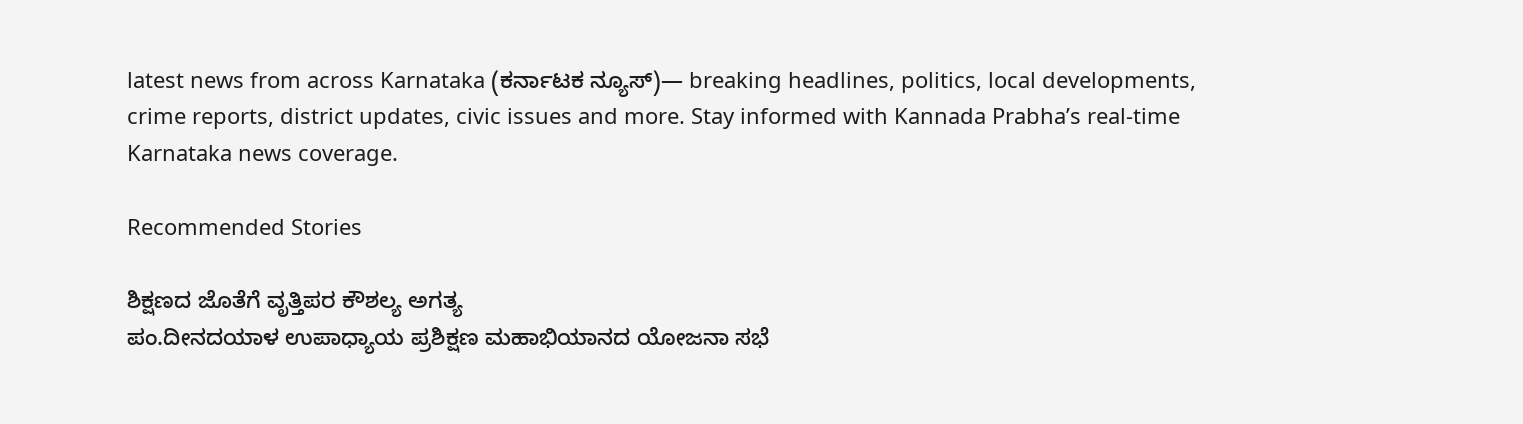latest news from across Karnataka (ಕರ್ನಾಟಕ ನ್ಯೂಸ್)— breaking headlines, politics, local developments, crime reports, district updates, civic issues and more. Stay informed with Kannada Prabha’s real‑time Karnataka news coverage.

Recommended Stories

ಶಿಕ್ಷಣದ ಜೊತೆಗೆ ವೃತ್ತಿಪರ ಕೌಶಲ್ಯ ಅಗತ್ಯ
ಪಂ.ದೀನದಯಾಳ ಉಪಾಧ್ಯಾಯ ಪ್ರಶಿಕ್ಷಣ ಮಹಾಭಿಯಾನದ ಯೋಜನಾ ಸಭೆ